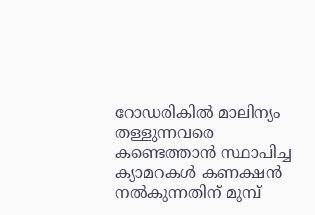റോഡരികില്‍ മാലിന്യം തള്ളുന്നവരെ കണ്ടെത്താന്‍ സ്ഥാപിച്ച ക്യാമറകള്‍ കണക്ഷന്‍ നല്‍കുന്നതിന് മുമ്പ്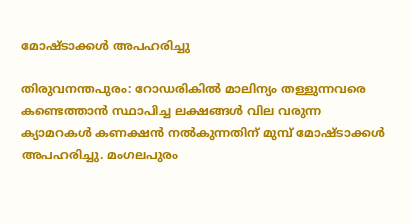മോഷ്ടാക്കള്‍ അപഹരിച്ചു

തിരുവനന്തപുരം: റോഡരികില്‍ മാലിന്യം തള്ളുന്നവരെ കണ്ടെത്താന്‍ സ്ഥാപിച്ച ലക്ഷങ്ങള്‍ വില വരുന്ന ക്യാമറകള്‍ കണക്ഷന്‍ നല്‍കുന്നതിന് മുമ്പ് മോഷ്ടാക്കള്‍ അപഹരിച്ചു. മംഗലപുരം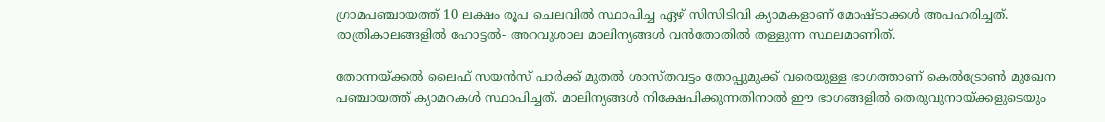ഗ്രാമപഞ്ചായത്ത് 10 ലക്ഷം രൂപ ചെലവില്‍ സ്ഥാപിച്ച ഏഴ് സിസിടിവി ക്യാമകളാണ് മോഷ്ടാക്കള്‍ അപഹരിച്ചത്.
രാത്രികാലങ്ങളില്‍ ഹോട്ടല്‍- അറവുശാല മാലിന്യങ്ങള്‍ വന്‍തോതില്‍ തള്ളുന്ന സ്ഥലമാണിത്.

തോന്നയ്ക്കല്‍ ലൈഫ് സയന്‍സ് പാര്‍ക്ക് മുതല്‍ ശാസ്തവട്ടം തോപ്പുമുക്ക് വരെയുള്ള ഭാഗത്താണ് കെല്‍ട്രോണ്‍ മുഖേന പഞ്ചായത്ത് ക്യാമറകള്‍ സ്ഥാപിച്ചത്. മാലിന്യങ്ങള്‍ നിക്ഷേപിക്കുന്നതിനാല്‍ ഈ ഭാഗങ്ങളില്‍ തെരുവുനായ്ക്കളുടെയും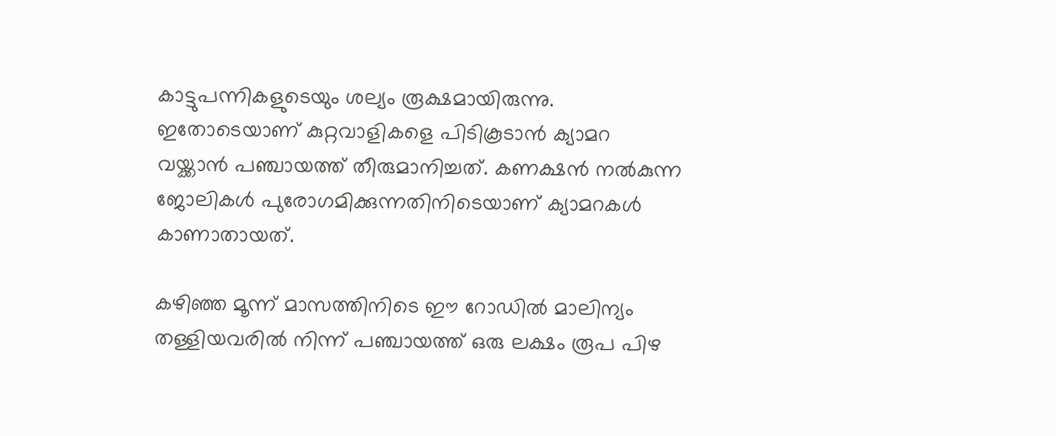കാട്ടുപന്നികളുടെയും ശല്യം രൂക്ഷമായിരുന്നു. ഇതോടെയാണ് കുറ്റവാളികളെ പിടികൂടാന്‍ ക്യാമറ വയ്ക്കാന്‍ പഞ്ചായത്ത് തീരുമാനിച്ചത്. കണക്ഷന്‍ നല്‍കുന്ന ജോലികള്‍ പുരോഗമിക്കുന്നതിനിടെയാണ് ക്യാമറകള്‍ കാണാതായത്.

കഴിഞ്ഞ മൂന്ന് മാസത്തിനിടെ ഈ റോഡില്‍ മാലിന്യം തള്ളിയവരില്‍ നിന്ന് പഞ്ചായത്ത് ഒരു ലക്ഷം രൂപ പിഴ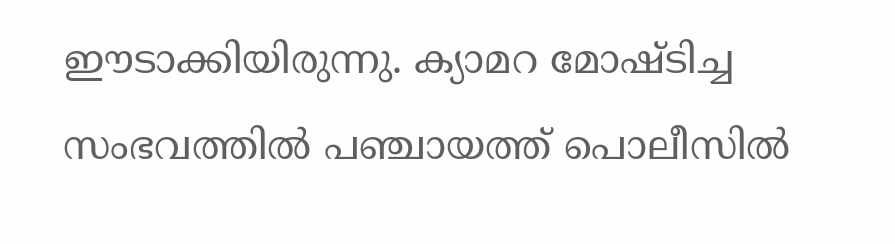ഈടാക്കിയിരുന്നു. ക്യാമറ മോഷ്ടിച്ച സംഭവത്തില്‍ പഞ്ചായത്ത് പൊലീസില്‍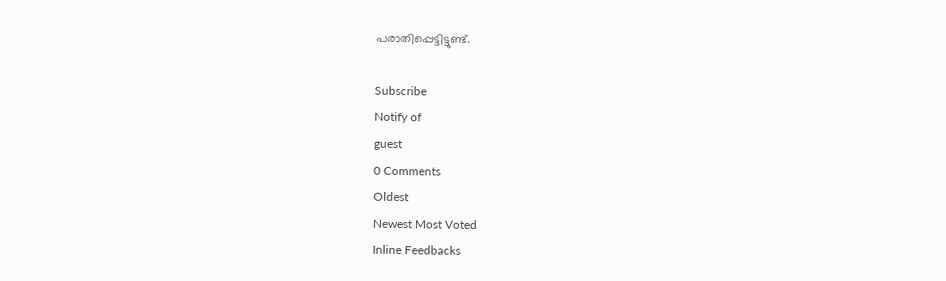പരാതിപ്പെട്ടിട്ടുണ്ട്.

Subscribe
Notify of
guest
0 Comments
Oldest
Newest Most Voted
Inline Feedbacks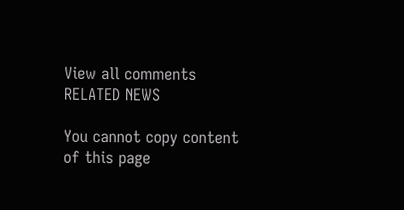View all comments
RELATED NEWS

You cannot copy content of this page